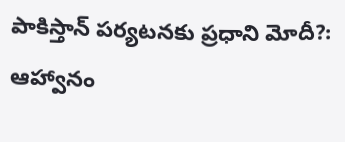పాకిస్తాన్ పర్యటనకు ప్రధాని మోదీ?: ఆహ్వానం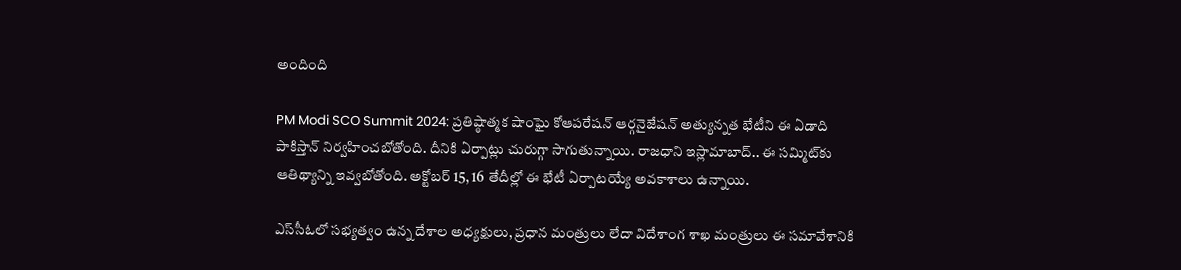అందింది

PM Modi SCO Summit 2024: ప్రతిష్ఠాత్మక షాంఘై కోఆపరేషన్ ఆర్గనైజేషన్ అత్యున్నత భేటీని ఈ ఏడాది పాకిస్తాన్ నిర్వహించబోతోంది. దీనికి ఏర్పాట్లు చురుగ్గా సాగుతున్నాయి. రాజధాని ఇస్లామాబాద్.. ఈ సమ్మిట్‌కు ఆతిథ్యాన్ని ఇవ్వబోతోంది. అక్టోబర్ 15, 16 తేదీల్లో ఈ భేటీ ఏర్పాటయ్యే అవకాశాలు ఉన్నాయి.

ఎస్‌సీఓలో సభ్యత్వం ఉన్న దేశాల అధ్యక్షులు, ప్రధాన మంత్రులు లేదా విదేశాంగ శాఖ మంత్రులు ఈ సమావేశానికి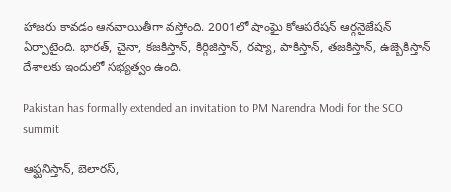హాజరు కావడం ఆనవాయితీగా వస్తోంది. 2001లో షాంఘై కోఆపరేషన్ ఆర్గనైజేషన్ ఏర్పాటైంది. భారత్, చైనా, కజకిస్తాన్, కిర్గిజిస్తాన్, రష్యా, పాకిస్తాన్, తజకిస్తాన్, ఉజ్బెకిస్తాన్ దేశాలకు ఇందులో సభ్యత్వం ఉంది.

Pakistan has formally extended an invitation to PM Narendra Modi for the SCO summit

ఆఫ్ఘనిస్తాన్, బెలారస్,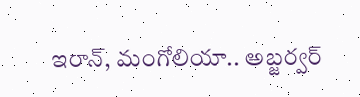ఇరాన్, మంగోలియా.. అబ్జర్వర్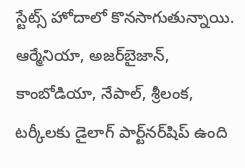స్టేట్స్‌ హోదాలో కొనసాగుతున్నాయి. ఆర్మేనియా, అజర్‌బైజాన్, కాంబోడియా, నేపాల్, శ్రీలంక, టర్కీలకు డైలాగ్ పార్ట్‌నర్‌షిప్ ఉంది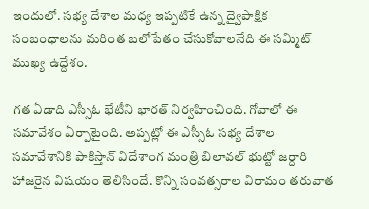ఇందులో. సభ్య దేశాల మధ్య ఇప్పటికే ఉన్న ద్వైపాక్షిక సంబంధాలను మరింత బలోపేతం చేసుకోవాలనేది ఈ సమ్మిట్ ముఖ్య ఉద్దేశం.

గత ఏడాది ఎస్సీఓ భేటీని భారత్ నిర్వహించింది. గోవాలో ఈ సమావేశం ఏర్పాటైంది. అప్పట్లో ఈ ఎస్సీఓ సభ్య దేశాల సమావేశానికి పాకిస్తాన్ విదేశాంగ మంత్రి బిలావల్ భుట్టో జర్దారి హాజరైన విషయం తెలిసిందే. కొన్ని సంవత్సరాల విరామం తరువాత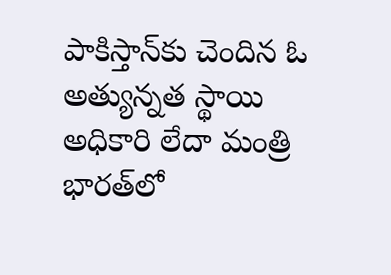పాకిస్తాన్‌కు చెందిన ఓ అత్యున్నత స్థాయి అధికారి లేదా మంత్రి భారత్‌లో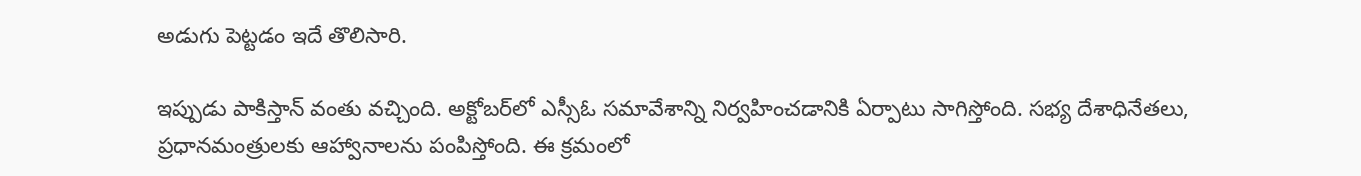అడుగు పెట్టడం ఇదే తొలిసారి.

ఇప్పుడు పాకిస్తాన్ వంతు వచ్చింది. అక్టోబర్‌లో ఎస్సీఓ సమావేశాన్ని నిర్వహించడానికి ఏర్పాటు సాగిస్తోంది. సభ్య దేశాధినేతలు, ప్రధానమంత్రులకు ఆహ్వానాలను పంపిస్తోంది. ఈ క్రమంలో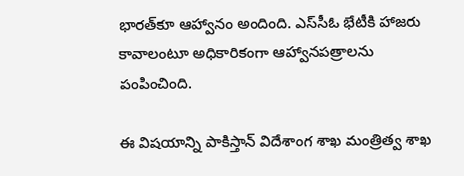భారత్‌కూ ఆహ్వానం అందింది. ఎస్‌సీఓ భేటీకి హాజరు కావాలంటూ అధికారికంగా ఆహ్వానపత్రాలను పంపించింది.

ఈ విషయాన్ని పాకిస్తాన్ విదేశాంగ శాఖ మంత్రిత్వ శాఖ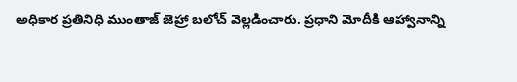అధికార ప్రతినిధి ముంతాజ్ జెహ్రా బలోచ్ వెల్లడించారు. ప్రధాని మోదీకి ఆహ్వానాన్ని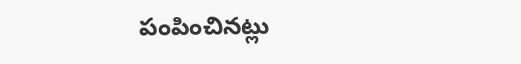పంపించినట్లు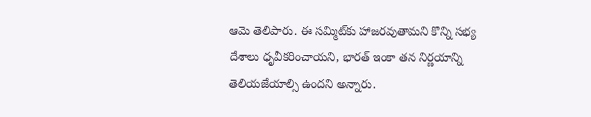ఆమె తెలిపారు. ఈ సమ్మిట్‌కు హాజరవుతామని కొన్ని సభ్య దేశాలు ధృవీకరించాయని, భారత్ ఇంకా తన నిర్ణయాన్ని తెలియజేయాల్సి ఉందని అన్నారు.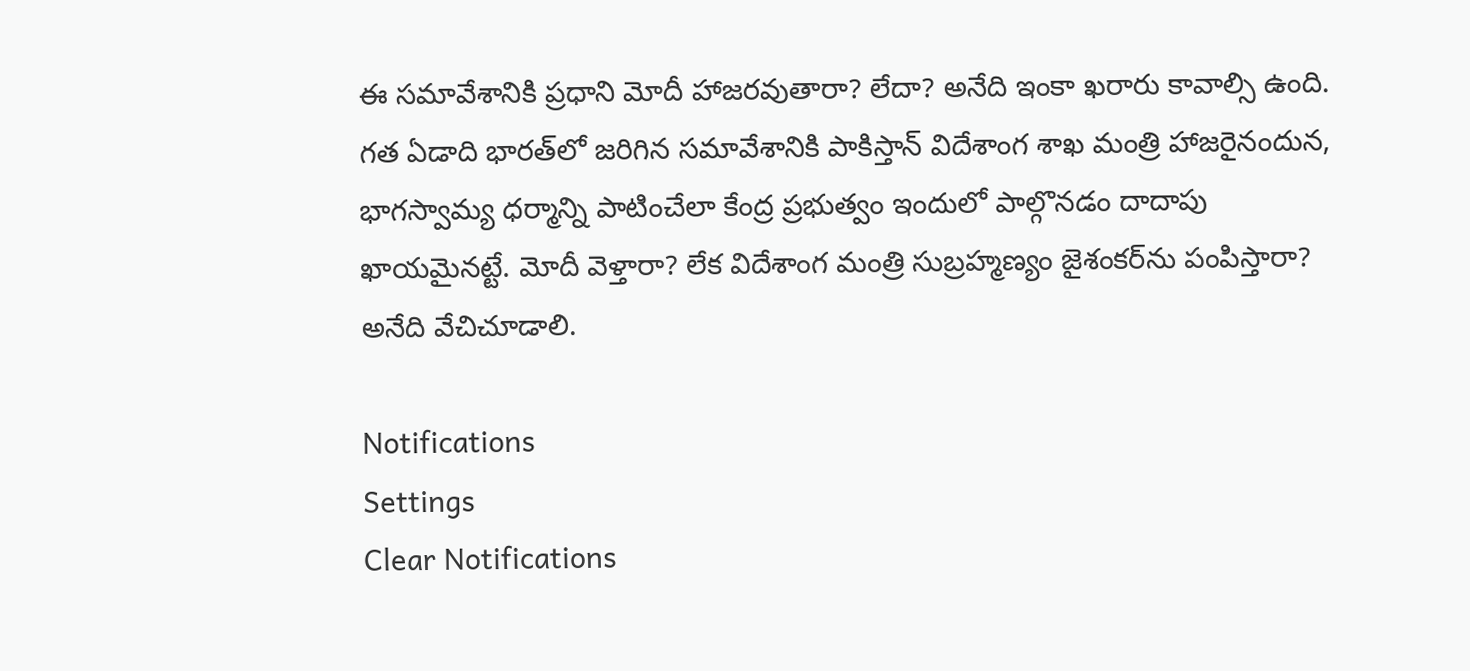ఈ సమావేశానికి ప్రధాని మోదీ హాజరవుతారా? లేదా? అనేది ఇంకా ఖరారు కావాల్సి ఉంది. గత ఏడాది భారత్‌లో జరిగిన సమావేశానికి పాకిస్తాన్ విదేశాంగ శాఖ మంత్రి హాజరైనందున, భాగస్వామ్య ధర్మాన్ని పాటించేలా కేంద్ర ప్రభుత్వం ఇందులో పాల్గొనడం దాదాపు ఖాయమైనట్టే. మోదీ వెళ్తారా? లేక విదేశాంగ మంత్రి సుబ్రహ్మణ్యం జైశంకర్‌ను పంపిస్తారా? అనేది వేచిచూడాలి.

Notifications
Settings
Clear Notifications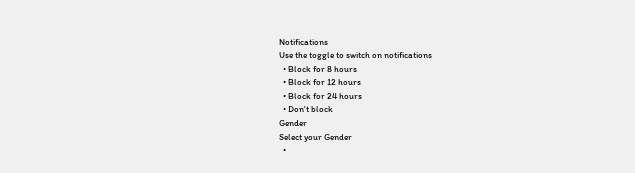Notifications
Use the toggle to switch on notifications
  • Block for 8 hours
  • Block for 12 hours
  • Block for 24 hours
  • Don't block
Gender
Select your Gender
  •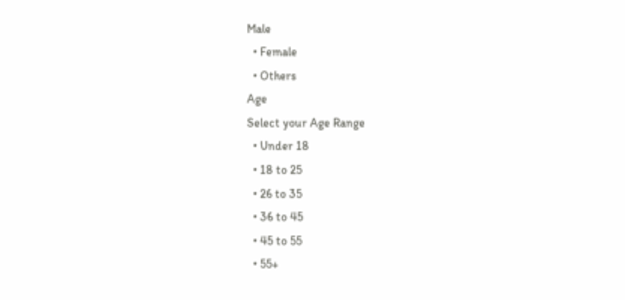Male
  • Female
  • Others
Age
Select your Age Range
  • Under 18
  • 18 to 25
  • 26 to 35
  • 36 to 45
  • 45 to 55
  • 55+